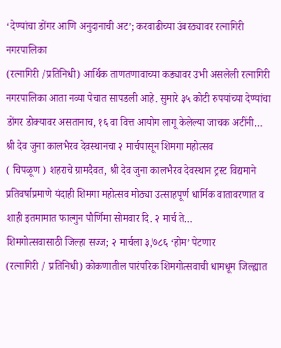‘देण्यांचा डोंगर आणि अनुदानाची अट’; करवाढीच्या उंबरठ्यावर रत्नागिरी नगरपालिका
(रत्नागिरी /प्रतिनिधी) आर्थिक ताणतणावाच्या कड्यावर उभी असलेली रत्नागिरी नगरपालिका आता नव्या पेचात सापडली आहे. सुमारे ३५ कोटी रुपयांच्या देण्यांचा डोंगर डोक्यावर असतानाच, १६ वा वित्त आयोग लागू केलेल्या जाचक अटींनी…
श्री देव जुना कालभैरव देवस्थानचा २ मार्चपासून शिमगा महोत्सव
( चिपळूण ) शहराचे ग्रामदैवत, श्री देव जुना कालभैरव देवस्थान ट्रस्ट विद्यमाने प्रतिवर्षाप्रमाणे यंदाही शिमगा महोत्सव मोठ्या उत्साहपूर्ण धार्मिक वातावरणात व शाही इतमामात फाल्गुन पौर्णिमा सोमवार दि. २ मार्च ते…
शिमगोत्सवासाठी जिल्हा सज्ज; २ मार्चला ३,७८६ ‘होम’ पेटणार
(रत्नागिरी / प्रतिनिधी) कोकणातील पारंपरिक शिमगोत्सवाची धामधूम जिल्ह्यात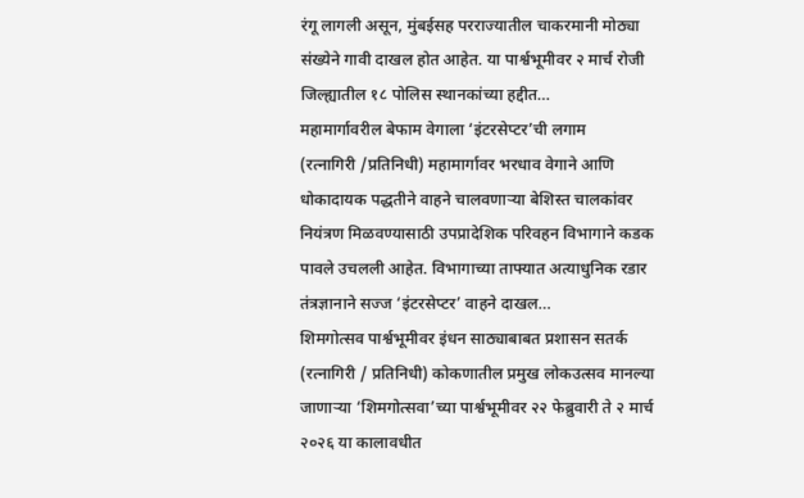रंगू लागली असून, मुंबईसह परराज्यातील चाकरमानी मोठ्या संख्येने गावी दाखल होत आहेत. या पार्श्वभूमीवर २ मार्च रोजी जिल्ह्यातील १८ पोलिस स्थानकांच्या हद्दीत…
महामार्गावरील बेफाम वेगाला ‘इंटरसेप्टर’ची लगाम
(रत्नागिरी /प्रतिनिधी) महामार्गावर भरधाव वेगाने आणि धोकादायक पद्धतीने वाहने चालवणाऱ्या बेशिस्त चालकांवर नियंत्रण मिळवण्यासाठी उपप्रादेशिक परिवहन विभागाने कडक पावले उचलली आहेत. विभागाच्या ताफ्यात अत्याधुनिक रडार तंत्रज्ञानाने सज्ज ‘इंटरसेप्टर’ वाहने दाखल…
शिमगोत्सव पार्श्वभूमीवर इंधन साठ्याबाबत प्रशासन सतर्क
(रत्नागिरी / प्रतिनिधी) कोकणातील प्रमुख लोकउत्सव मानल्या जाणाऱ्या ‘शिमगोत्सवा’च्या पार्श्वभूमीवर २२ फेब्रुवारी ते २ मार्च २०२६ या कालावधीत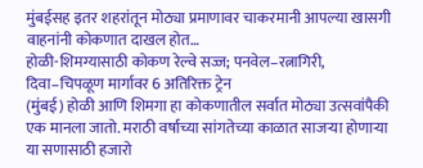मुंबईसह इतर शहरांतून मोठ्या प्रमाणावर चाकरमानी आपल्या खासगी वाहनांनी कोकणात दाखल होत…
होळी-शिमग्यासाठी कोकण रेल्वे सज्ज; पनवेल–रत्नागिरी, दिवा–चिपळूण मार्गावर 6 अतिरिक्त ट्रेन
(मुंबई) होळी आणि शिमगा हा कोकणातील सर्वात मोठ्या उत्सवांपैकी एक मानला जातो. मराठी वर्षाच्या सांगतेच्या काळात साजऱ्या होणाऱ्या या सणासाठी हजारो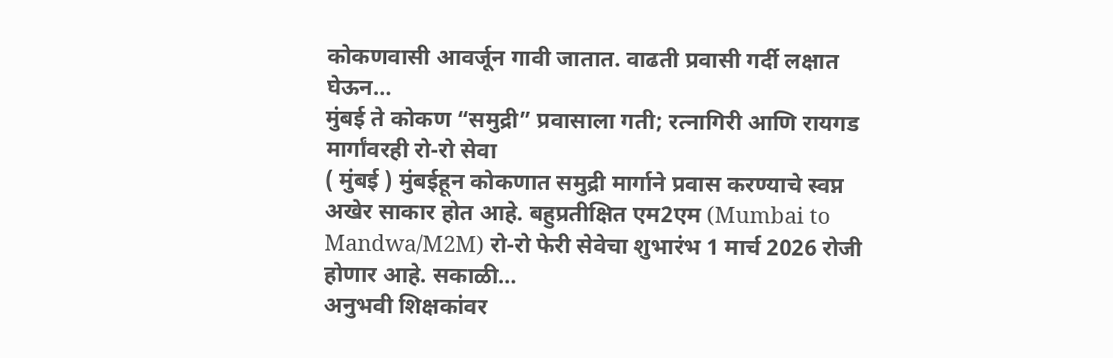कोकणवासी आवर्जून गावी जातात. वाढती प्रवासी गर्दी लक्षात घेऊन…
मुंबई ते कोकण “समुद्री” प्रवासाला गती; रत्नागिरी आणि रायगड मार्गांवरही रो-रो सेवा
( मुंबई ) मुंबईहून कोकणात समुद्री मार्गाने प्रवास करण्याचे स्वप्न अखेर साकार होत आहे. बहुप्रतीक्षित एम2एम (Mumbai to Mandwa/M2M) रो-रो फेरी सेवेचा शुभारंभ 1 मार्च 2026 रोजी होणार आहे. सकाळी…
अनुभवी शिक्षकांवर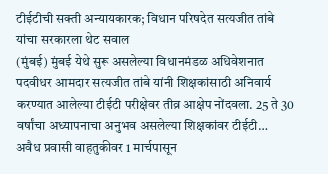टीईटीची सक्ती अन्यायकारक; विधान परिषदेत सत्यजीत तांबे यांचा सरकारला थेट सवाल
(मुंबई) मुंबई येथे सुरू असलेल्या विधानमंडळ अधिवेशनात पदवीधर आमदार सत्यजीत तांबे यांनी शिक्षकांसाठी अनिवार्य करण्यात आलेल्या टीईटी परीक्षेवर तीव्र आक्षेप नोंदवला. 25 ते 30 वर्षांचा अध्यापनाचा अनुभव असलेल्या शिक्षकांवर टीईटी…
अवैध प्रवासी वाहतुकीवर 1 मार्चपासून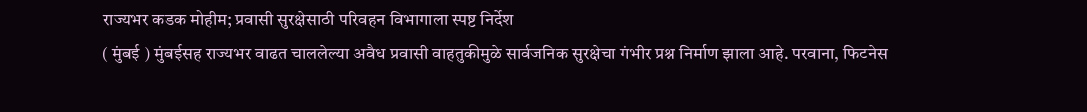राज्यभर कडक मोहीम; प्रवासी सुरक्षेसाठी परिवहन विभागाला स्पष्ट निर्देश
( मुंबई ) मुंबईसह राज्यभर वाढत चाललेल्या अवैध प्रवासी वाहतुकीमुळे सार्वजनिक सुरक्षेचा गंभीर प्रश्न निर्माण झाला आहे. परवाना, फिटनेस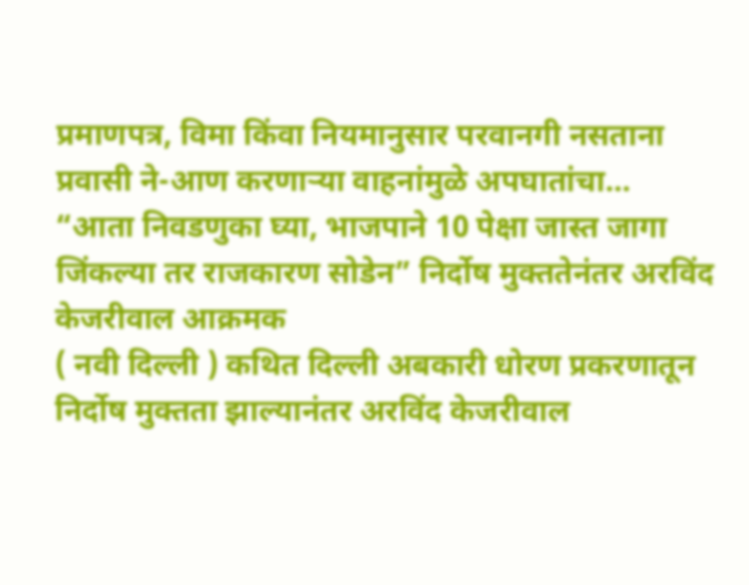प्रमाणपत्र, विमा किंवा नियमानुसार परवानगी नसताना प्रवासी ने-आण करणाऱ्या वाहनांमुळे अपघातांचा…
“आता निवडणुका घ्या, भाजपाने 10 पेक्षा जास्त जागा जिंकल्या तर राजकारण सोडेन” निर्दोष मुक्ततेनंतर अरविंद केजरीवाल आक्रमक
( नवी दिल्ली ) कथित दिल्ली अबकारी धोरण प्रकरणातून निर्दोष मुक्तता झाल्यानंतर अरविंद केजरीवाल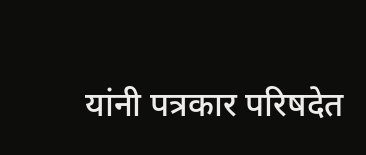यांनी पत्रकार परिषदेत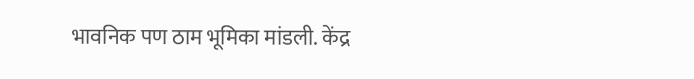भावनिक पण ठाम भूमिका मांडली. केंद्र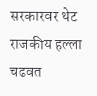सरकारवर थेट राजकीय हल्ला चढवत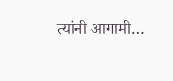त्यांनी आगामी…